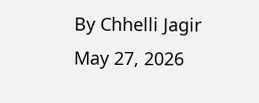By Chhelli Jagir
May 27, 2026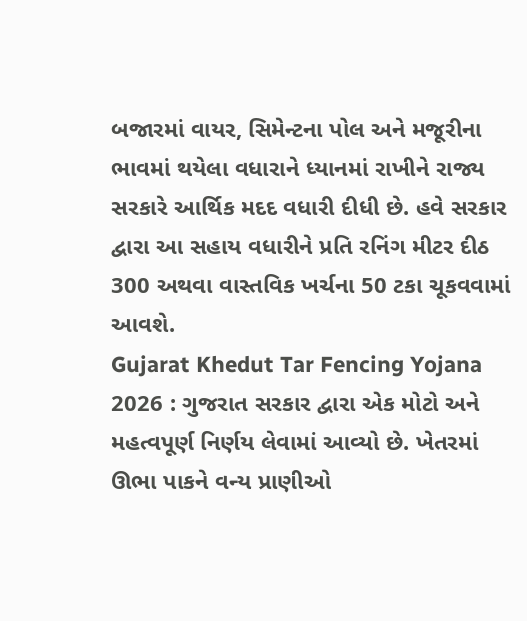બજારમાં વાયર, સિમેન્ટના પોલ અને મજૂરીના ભાવમાં થયેલા વધારાને ધ્યાનમાં રાખીને રાજ્ય સરકારે આર્થિક મદદ વધારી દીધી છે. હવે સરકાર દ્વારા આ સહાય વધારીને પ્રતિ રનિંગ મીટર દીઠ 300 અથવા વાસ્તવિક ખર્ચના 50 ટકા ચૂકવવામાં આવશે.
Gujarat Khedut Tar Fencing Yojana 2026 : ગુજરાત સરકાર દ્વારા એક મોટો અને મહત્વપૂર્ણ નિર્ણય લેવામાં આવ્યો છે. ખેતરમાં ઊભા પાકને વન્ય પ્રાણીઓ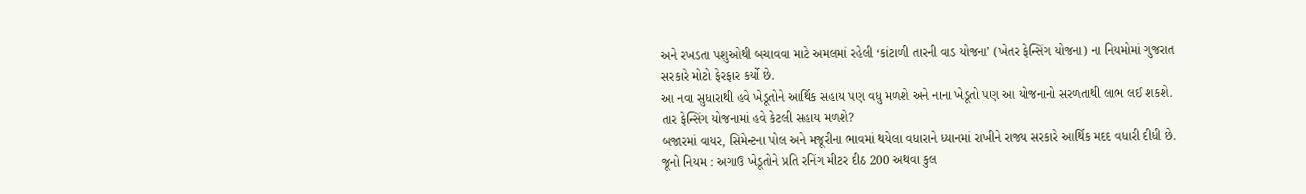અને રખડતા પશુઓથી બચાવવા માટે અમલમાં રહેલી ‘કાંટાળી તારની વાડ યોજના’ (ખેતર ફેન્સિંગ યોજના) ના નિયમોમાં ગુજરાત સરકારે મોટો ફેરફાર કર્યો છે.
આ નવા સુધારાથી હવે ખેડૂતોને આર્થિક સહાય પણ વધુ મળશે અને નાના ખેડૂતો પણ આ યોજનાનો સરળતાથી લાભ લઈ શકશે.
તાર ફેન્સિંગ યોજનામાં હવે કેટલી સહાય મળશે?
બજારમાં વાયર, સિમેન્ટના પોલ અને મજૂરીના ભાવમાં થયેલા વધારાને ધ્યાનમાં રાખીને રાજ્ય સરકારે આર્થિક મદદ વધારી દીધી છે.
જૂનો નિયમ : અગાઉ ખેડૂતોને પ્રતિ રનિંગ મીટર દીઠ 200 અથવા કુલ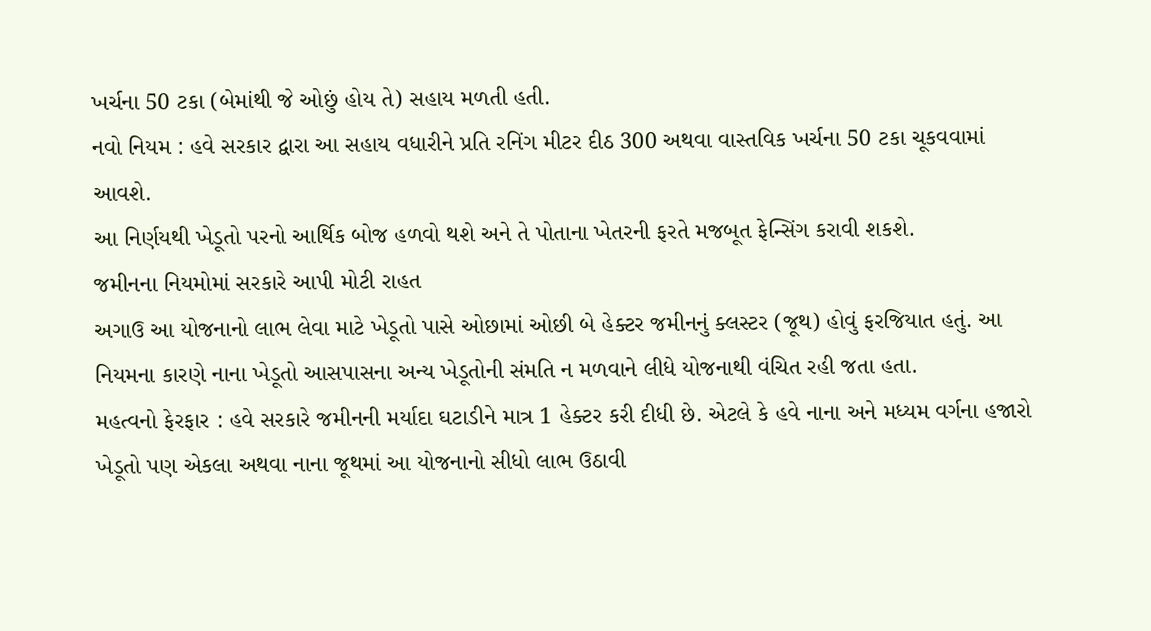ખર્ચના 50 ટકા (બેમાંથી જે ઓછું હોય તે) સહાય મળતી હતી.
નવો નિયમ : હવે સરકાર દ્વારા આ સહાય વધારીને પ્રતિ રનિંગ મીટર દીઠ 300 અથવા વાસ્તવિક ખર્ચના 50 ટકા ચૂકવવામાં આવશે.
આ નિર્ણયથી ખેડૂતો પરનો આર્થિક બોજ હળવો થશે અને તે પોતાના ખેતરની ફરતે મજબૂત ફેન્સિંગ કરાવી શકશે.
જમીનના નિયમોમાં સરકારે આપી મોટી રાહત
અગાઉ આ યોજનાનો લાભ લેવા માટે ખેડૂતો પાસે ઓછામાં ઓછી બે હેક્ટર જમીનનું ક્લસ્ટર (જૂથ) હોવું ફરજિયાત હતું. આ નિયમના કારણે નાના ખેડૂતો આસપાસના અન્ય ખેડૂતોની સંમતિ ન મળવાને લીધે યોજનાથી વંચિત રહી જતા હતા.
મહત્વનો ફેરફાર : હવે સરકારે જમીનની મર્યાદા ઘટાડીને માત્ર 1 હેક્ટર કરી દીધી છે. એટલે કે હવે નાના અને મધ્યમ વર્ગના હજારો ખેડૂતો પણ એકલા અથવા નાના જૂથમાં આ યોજનાનો સીધો લાભ ઉઠાવી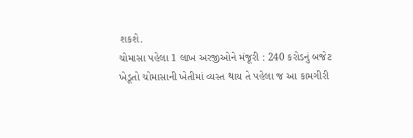શકશે.
ચોમાસા પહેલા 1 લાખ અરજીઓને મંજૂરી : 240 કરોડનું બજેટ
ખેડૂતો ચોમાસાની ખેતીમાં વ્યસ્ત થાય તે પહેલા જ આ કામગીરી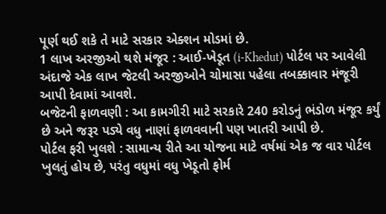પૂર્ણ થઈ શકે તે માટે સરકાર એક્શન મોડમાં છે.
1 લાખ અરજીઓ થશે મંજૂર : આઈ-ખેડૂત (i-Khedut) પોર્ટલ પર આવેલી અંદાજે એક લાખ જેટલી અરજીઓને ચોમાસા પહેલા તબક્કાવાર મંજૂરી આપી દેવામાં આવશે.
બજેટની ફાળવણી : આ કામગીરી માટે સરકારે 240 કરોડનું ભંડોળ મંજૂર કર્યું છે અને જરૂર પડ્યે વધુ નાણાં ફાળવવાની પણ ખાતરી આપી છે.
પોર્ટલ ફરી ખુલશે : સામાન્ય રીતે આ યોજના માટે વર્ષમાં એક જ વાર પોર્ટલ ખુલતું હોય છે, પરંતુ વધુમાં વધુ ખેડૂતો ફોર્મ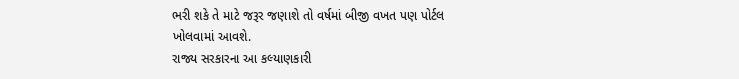ભરી શકે તે માટે જરૂર જણાશે તો વર્ષમાં બીજી વખત પણ પોર્ટલ ખોલવામાં આવશે.
રાજ્ય સરકારના આ કલ્યાણકારી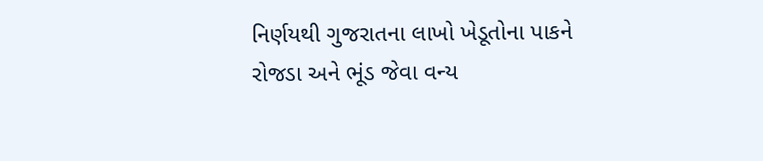નિર્ણયથી ગુજરાતના લાખો ખેડૂતોના પાકને રોજડા અને ભૂંડ જેવા વન્ય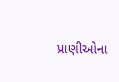પ્રાણીઓના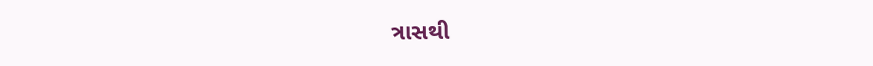ત્રાસથી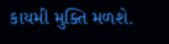કાયમી મુક્તિ મળશે.